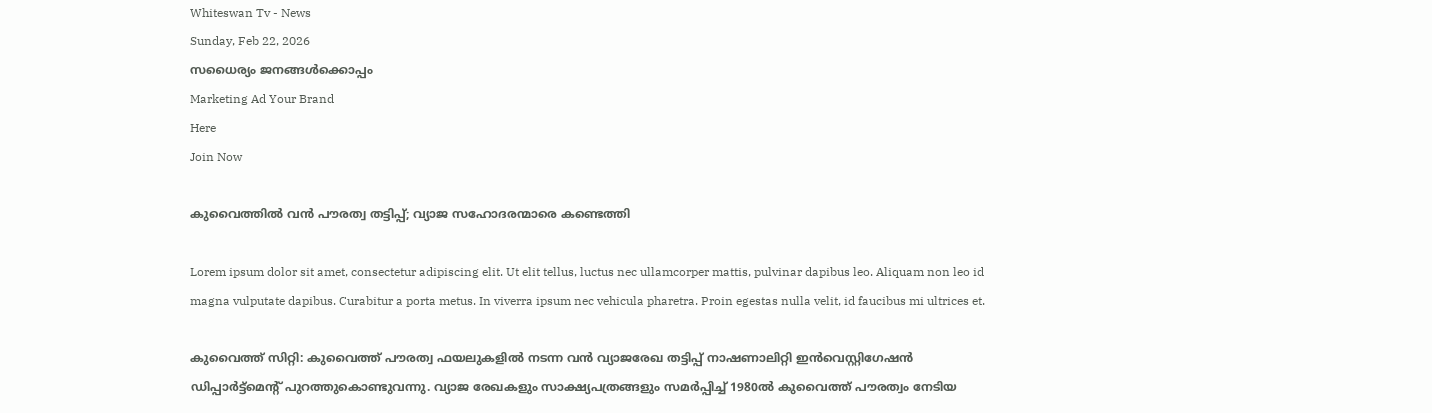Whiteswan Tv - News
Sunday, Feb 22, 2026
സധൈര്യം ജനങ്ങൾക്കൊപ്പം
Marketing Ad Your Brand
Here
Join Now

കുവൈത്തിൽ വൻ പൗരത്വ തട്ടിപ്പ്; വ്യാജ സഹോദരന്മാരെ കണ്ടെത്തി

Lorem ipsum dolor sit amet, consectetur adipiscing elit. Ut elit tellus, luctus nec ullamcorper mattis, pulvinar dapibus leo. Aliquam non leo id magna vulputate dapibus. Curabitur a porta metus. In viverra ipsum nec vehicula pharetra. Proin egestas nulla velit, id faucibus mi ultrices et.

കുവൈത്ത് സിറ്റി: കുവൈത്ത് പൗരത്വ ഫയലുകളിൽ നടന്ന വൻ വ്യാജരേഖ തട്ടിപ്പ് നാഷണാലിറ്റി ഇൻവെസ്റ്റിഗേഷൻ ഡിപ്പാർട്ട്മെന്റ് പുറത്തുകൊണ്ടുവന്നു. വ്യാജ രേഖകളും സാക്ഷ്യപത്രങ്ങളും സമർപ്പിച്ച് 1980ൽ കുവൈത്ത് പൗരത്വം നേടിയ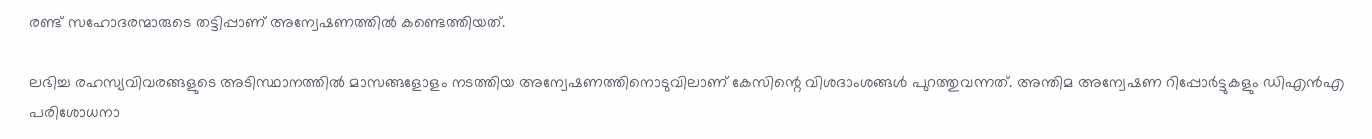രണ്ട് സഹോദരന്മാരുടെ തട്ടിപ്പാണ് അന്വേഷണത്തിൽ കണ്ടെത്തിയത്.

ലഭിച്ച രഹസ്യവിവരങ്ങളുടെ അടിസ്ഥാനത്തിൽ മാസങ്ങളോളം നടത്തിയ അന്വേഷണത്തിനൊടുവിലാണ് കേസിന്റെ വിശദാംശങ്ങൾ പുറത്തുവന്നത്. അന്തിമ അന്വേഷണ റിപ്പോർട്ടുകളും ഡിഎൻഎ പരിശോധനാ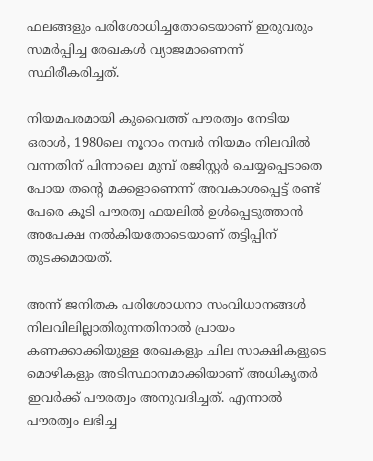ഫലങ്ങളും പരിശോധിച്ചതോടെയാണ് ഇരുവരും സമർപ്പിച്ച രേഖകൾ വ്യാജമാണെന്ന് സ്ഥിരീകരിച്ചത്.

നിയമപരമായി കുവൈത്ത് പൗരത്വം നേടിയ ഒരാൾ, 1980ലെ നൂറാം നമ്പർ നിയമം നിലവിൽ വന്നതിന് പിന്നാലെ മുമ്പ് രജിസ്റ്റർ ചെയ്യപ്പെടാതെ പോയ തന്റെ മക്കളാണെന്ന് അവകാശപ്പെട്ട് രണ്ട് പേരെ കൂടി പൗരത്വ ഫയലിൽ ഉൾപ്പെടുത്താൻ അപേക്ഷ നൽകിയതോടെയാണ് തട്ടിപ്പിന് തുടക്കമായത്.

അന്ന് ജനിതക പരിശോധനാ സംവിധാനങ്ങൾ നിലവിലില്ലാതിരുന്നതിനാൽ പ്രായം കണക്കാക്കിയുള്ള രേഖകളും ചില സാക്ഷികളുടെ മൊഴികളും അടിസ്ഥാനമാക്കിയാണ് അധികൃതർ ഇവർക്ക് പൗരത്വം അനുവദിച്ചത്. എന്നാൽ പൗരത്വം ലഭിച്ച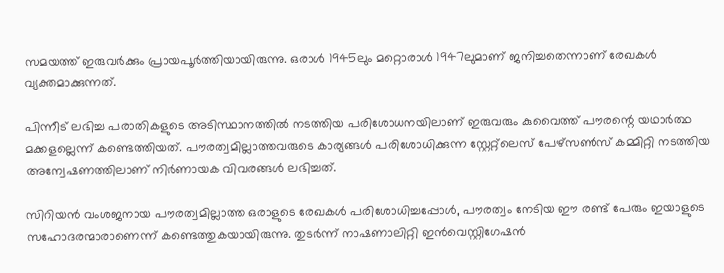സമയത്ത് ഇരുവർക്കും പ്രായപൂർത്തിയായിരുന്നു. ഒരാൾ 1945ലും മറ്റൊരാൾ 1947ലുമാണ് ജനിച്ചതെന്നാണ് രേഖകൾ വ്യക്തമാക്കുന്നത്.

പിന്നീട് ലഭിച്ച പരാതികളുടെ അടിസ്ഥാനത്തിൽ നടത്തിയ പരിശോധനയിലാണ് ഇരുവരും കുവൈത്ത് പൗരന്റെ യഥാർത്ഥ മക്കളല്ലെന്ന് കണ്ടെത്തിയത്. പൗരത്വമില്ലാത്തവരുടെ കാര്യങ്ങൾ പരിശോധിക്കുന്ന സ്റ്റേറ്റ്‌ലെസ് പേഴ്‌സൺസ് കമ്മിറ്റി നടത്തിയ അന്വേഷണത്തിലാണ് നിർണായക വിവരങ്ങൾ ലഭിച്ചത്.

സിറിയൻ വംശജനായ പൗരത്വമില്ലാത്ത ഒരാളുടെ രേഖകൾ പരിശോധിച്ചപ്പോൾ, പൗരത്വം നേടിയ ഈ രണ്ട് പേരും ഇയാളുടെ സഹോദരന്മാരാണെന്ന് കണ്ടെത്തുകയായിരുന്നു. തുടർന്ന് നാഷണാലിറ്റി ഇൻവെസ്റ്റിഗേഷൻ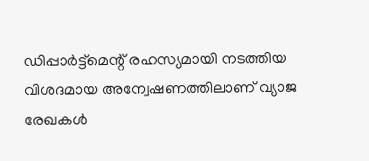ഡിപ്പാർട്ട്മെന്റ് രഹസ്യമായി നടത്തിയ വിശദമായ അന്വേഷണത്തിലാണ് വ്യാജ രേഖകൾ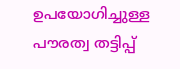ഉപയോഗിച്ചുള്ള പൗരത്വ തട്ടിപ്പ്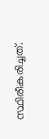സ്ഥിരീകരിച്ചത്.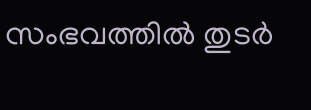സംഭവത്തിൽ തുടർ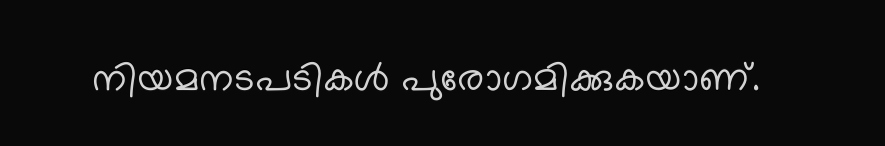നിയമനടപടികൾ പുരോഗമിക്കുകയാണ്.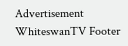Advertisement
WhiteswanTV Footer